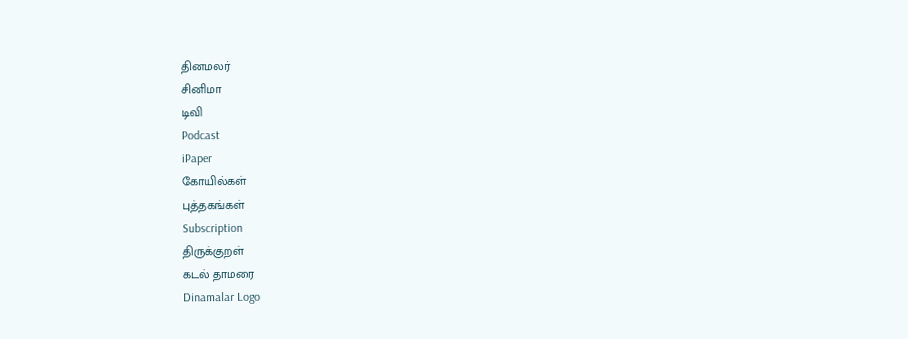தினமலர்
சினிமா
டிவி
Podcast
iPaper
கோயில்கள்
புத்தகங்கள்
Subscription
திருக்குறள்
கடல் தாமரை
Dinamalar Logo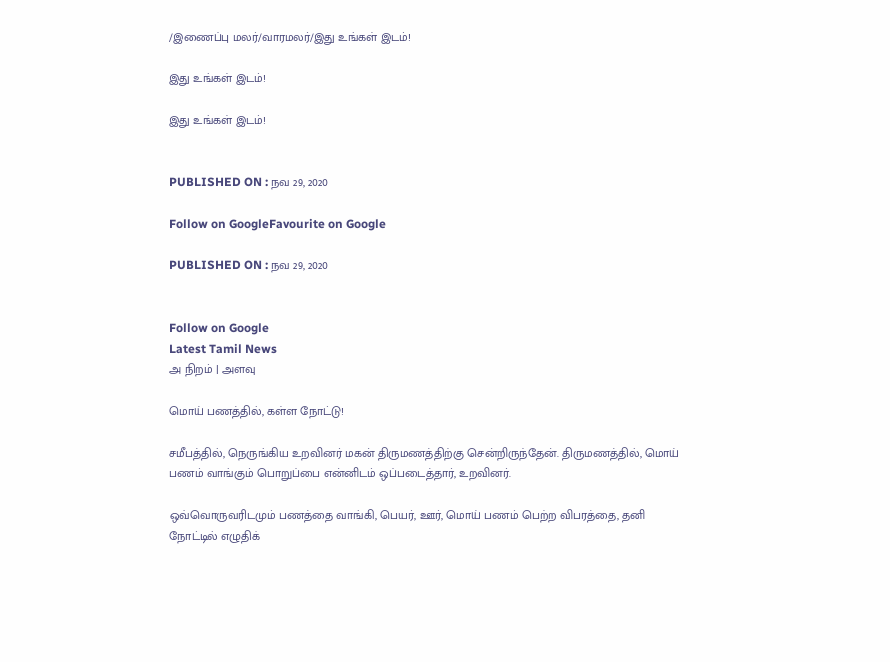/இணைப்பு மலர்/வாரமலர்/இது உங்கள் இடம்!

இது உங்கள் இடம்!

இது உங்கள் இடம்!


PUBLISHED ON : நவ 29, 2020

Follow on GoogleFavourite on Google

PUBLISHED ON : நவ 29, 2020


Follow on Google
Latest Tamil News
அ நிறம் | அளவு

மொய் பணத்தில், கள்ள நோட்டு!

சமீபத்தில், நெருங்கிய உறவினர் மகன் திருமணத்திற்கு சென்றிருந்தேன். திருமணத்தில், மொய் பணம் வாங்கும் பொறுப்பை என்னிடம் ஒப்படைத்தார், உறவினர்.

ஒவ்வொருவரிடமும் பணத்தை வாங்கி, பெயர், ஊர், மொய் பணம் பெற்ற விபரத்தை, தனி நோட்டில் எழுதிக்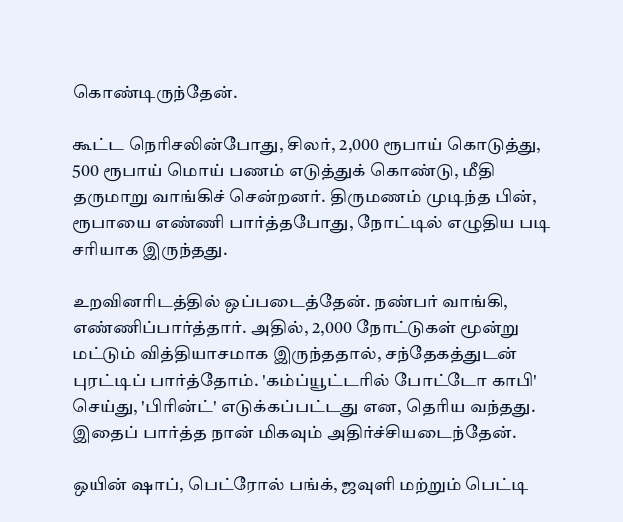கொண்டிருந்தேன்.

கூட்ட நெரிசலின்போது, சிலர், 2,000 ரூபாய் கொடுத்து, 500 ரூபாய் மொய் பணம் எடுத்துக் கொண்டு, மீதி தருமாறு வாங்கிச் சென்றனர். திருமணம் முடிந்த பின், ரூபாயை எண்ணி பார்த்தபோது, நோட்டில் எழுதிய படி சரியாக இருந்தது.

உறவினரிடத்தில் ஒப்படைத்தேன். நண்பர் வாங்கி, எண்ணிப்பார்த்தார். அதில், 2,000 நோட்டுகள் மூன்று மட்டும் வித்தியாசமாக இருந்ததால், சந்தேகத்துடன் புரட்டிப் பார்த்தோம். 'கம்ப்யூட்டரில் போட்டோ காபி' செய்து, 'பிரின்ட்' எடுக்கப்பட்டது என, தெரிய வந்தது. இதைப் பார்த்த நான் மிகவும் அதிர்ச்சியடைந்தேன்.

ஒயின் ஷாப், பெட்ரோல் பங்க், ஜவுளி மற்றும் பெட்டி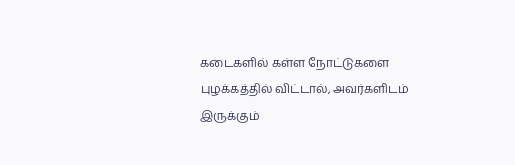கடைகளில் கள்ள நோட்டுகளை புழக்கத்தில் விட்டால், அவர்களிடம் இருக்கும்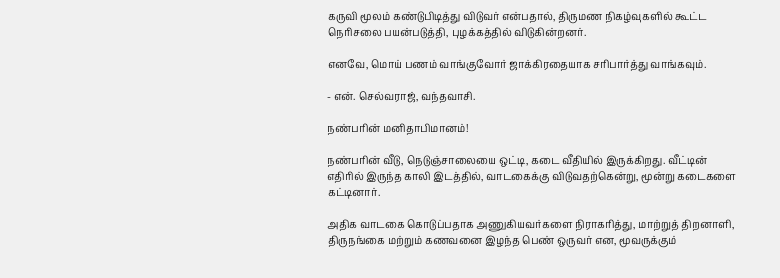கருவி மூலம் கண்டுபிடித்து விடுவர் என்பதால், திருமண நிகழ்வுகளில் கூட்ட நெரிசலை பயன்படுத்தி, புழக்கத்தில் விடுகின்றனர்.

எனவே, மொய் பணம் வாங்குவோர் ஜாக்கிரதையாக சரிபார்த்து வாங்கவும்.

- என். செல்வராஜ், வந்தவாசி.

நண்பரின் மனிதாபிமானம்!

நண்பரின் வீடு, நெடுஞ்சாலையை ஒட்டி, கடை வீதியில் இருக்கிறது. வீட்டின் எதிரில் இருந்த காலி இடத்தில், வாடகைக்கு விடுவதற்கென்று, மூன்று கடைகளை கட்டினார்.

அதிக வாடகை கொடுப்பதாக அணுகியவர்களை நிராகரித்து, மாற்றுத் திறனாளி, திருநங்கை மற்றும் கணவனை இழந்த பெண் ஒருவர் என, மூவருக்கும்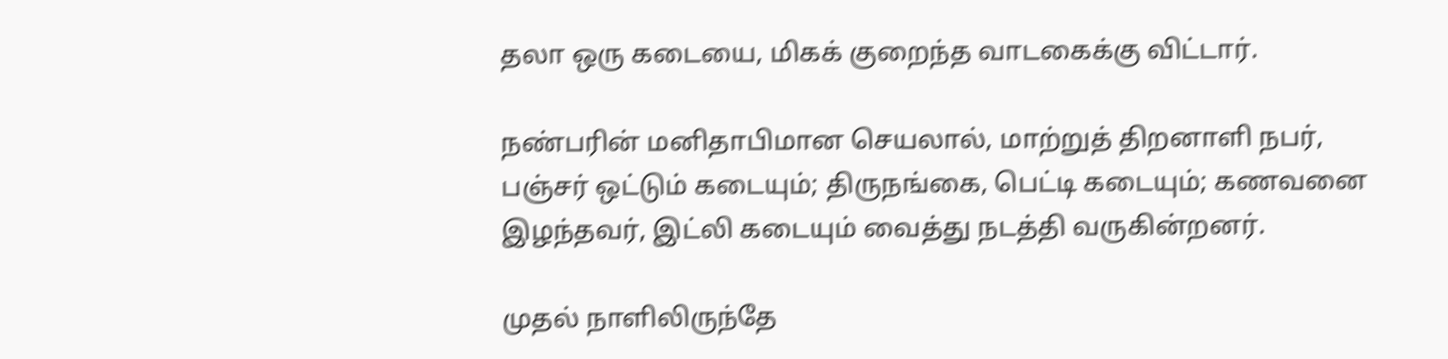தலா ஒரு கடையை, மிகக் குறைந்த வாடகைக்கு விட்டார்.

நண்பரின் மனிதாபிமான செயலால், மாற்றுத் திறனாளி நபர், பஞ்சர் ஒட்டும் கடையும்; திருநங்கை, பெட்டி கடையும்; கணவனை இழந்தவர், இட்லி கடையும் வைத்து நடத்தி வருகின்றனர்.

முதல் நாளிலிருந்தே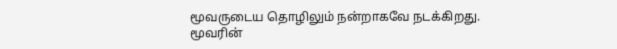மூவருடைய தொழிலும் நன்றாகவே நடக்கிறது. மூவரின்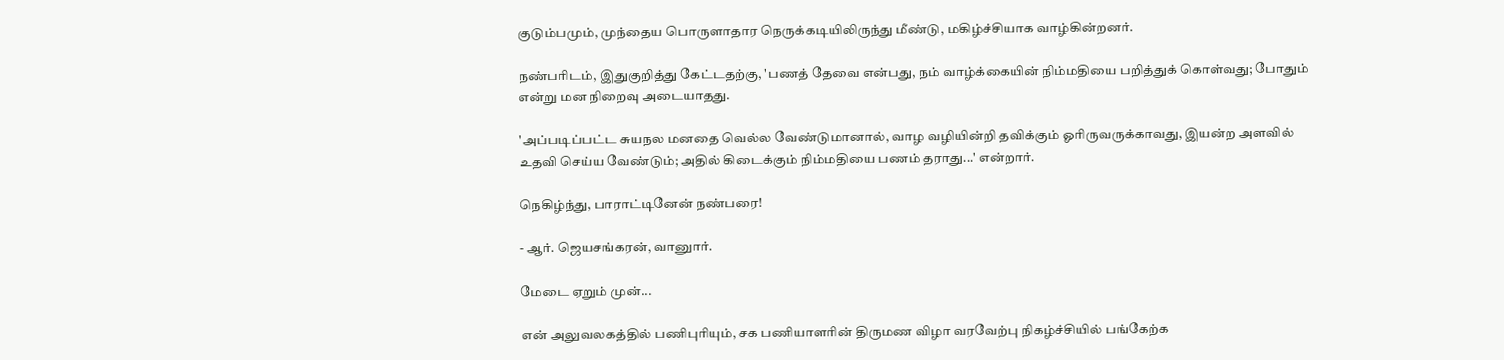குடும்பமும், முந்தைய பொருளாதார நெருக்கடியிலிருந்து மீண்டு, மகிழ்ச்சியாக வாழ்கின்றனர்.

நண்பரிடம், இதுகுறித்து கேட்டதற்கு, 'பணத் தேவை என்பது, நம் வாழ்க்கையின் நிம்மதியை பறித்துக் கொள்வது; போதும் என்று மன நிறைவு அடையாதது.

'அப்படிப்பட்ட சுயநல மனதை வெல்ல வேண்டுமானால், வாழ வழியின்றி தவிக்கும் ஓரிருவருக்காவது, இயன்ற அளவில் உதவி செய்ய வேண்டும்; அதில் கிடைக்கும் நிம்மதியை பணம் தராது...' என்றார்.

நெகிழ்ந்து, பாராட்டினேன் நண்பரை!

- ஆர். ஜெயசங்கரன், வானுார்.

மேடை ஏறும் முன்...

என் அலுவலகத்தில் பணிபுரியும், சக பணியாளரின் திருமண விழா வரவேற்பு நிகழ்ச்சியில் பங்கேற்க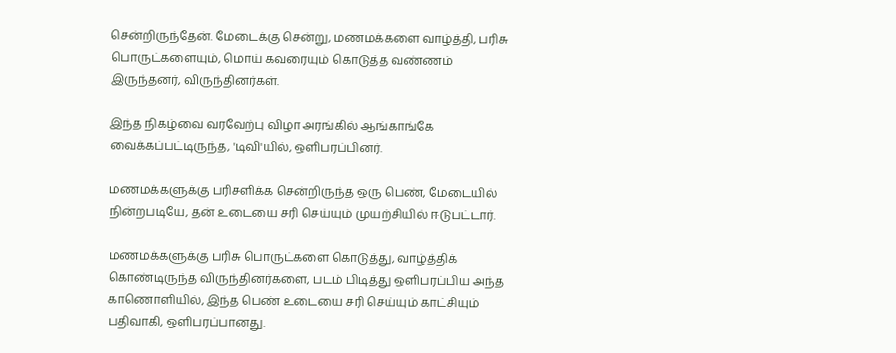சென்றிருந்தேன். மேடைக்கு சென்று, மணமக்களை வாழ்த்தி, பரிசு பொருட்களையும், மொய் கவரையும் கொடுத்த வண்ணம் இருந்தனர், விருந்தினர்கள்.

இந்த நிகழ்வை வரவேற்பு விழா அரங்கில் ஆங்காங்கே வைக்கப்பட்டிருந்த, 'டிவி'யில், ஒளிபரப்பினர்.

மணமக்களுக்கு பரிசளிக்க சென்றிருந்த ஒரு பெண், மேடையில் நின்றபடியே, தன் உடையை சரி செய்யும் முயற்சியில் ஈடுபட்டார்.

மணமக்களுக்கு பரிசு பொருட்களை கொடுத்து, வாழ்த்திக் கொண்டிருந்த விருந்தினர்களை, படம் பிடித்து ஒளிபரப்பிய அந்த காணொளியில், இந்த பெண் உடையை சரி செய்யும் காட்சியும் பதிவாகி, ஒளிபரப்பானது.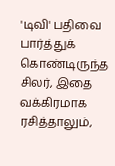'டிவி' பதிவை பார்த்துக் கொண்டிருந்த சிலர், இதை வக்கிரமாக ரசித்தாலும்,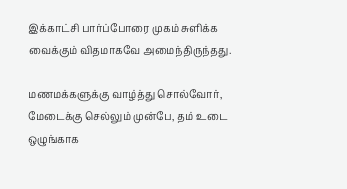இக்காட்சி பார்ப்போரை முகம் சுளிக்க வைக்கும் விதமாகவே அமைந்திருந்தது.

மணமக்களுக்கு வாழ்த்து சொல்வோர், மேடைக்கு செல்லும் முன்பே, தம் உடை ஒழுங்காக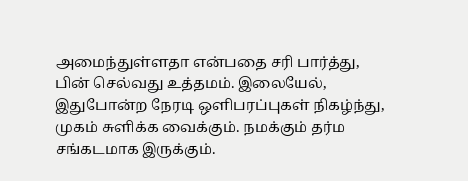அமைந்துள்ளதா என்பதை சரி பார்த்து, பின் செல்வது உத்தமம். இலையேல், இதுபோன்ற நேரடி ஒளிபரப்புகள் நிகழ்ந்து, முகம் சுளிக்க வைக்கும். நமக்கும் தர்ம சங்கடமாக இருக்கும்.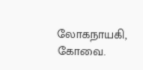லோகநாயகி, கோவை.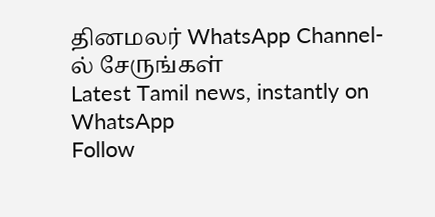தினமலர் WhatsApp Channel-ல் சேருங்கள்
Latest Tamil news, instantly on WhatsApp
Follow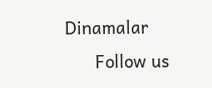Dinamalar
      Follow us